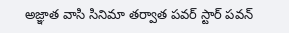అజ్ఞాత వాసి సినిమా తర్వాత పవర్ స్టార్ పవన్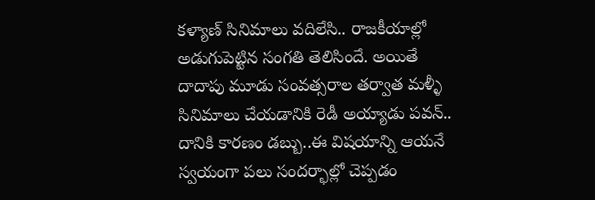కళ్యాణ్ సినిమాలు వదిలేసి.. రాజకీయాల్లో అడుగుపెట్టిన సంగతి తెలిసిందే. అయితే దాదాపు మూడు సంవత్సరాల తర్వాత మళ్ళీ సినిమాలు చేయడానికి రెడీ అయ్యాడు పవన్.. దానికి కారణం డబ్బు..ఈ విషయాన్ని ఆయనే స్వయంగా పలు సందర్భాల్లో చెప్పడం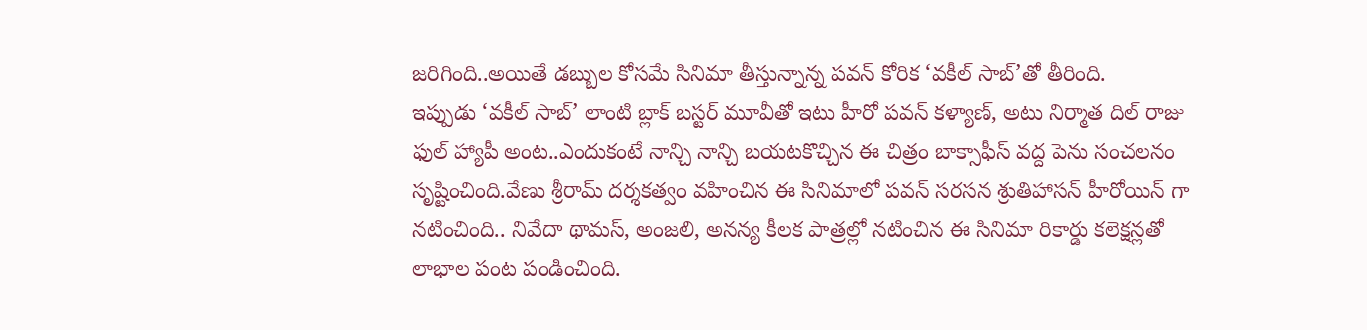జరిగింది..అయితే డబ్బుల కోసమే సినిమా తీస్తున్నాన్న పవన్ కోరిక ‘వకీల్ సాబ్’తో తీరింది.
ఇప్పుడు ‘వకీల్ సాబ్’ లాంటి బ్లాక్ బస్టర్ మూవీతో ఇటు హీరో పవన్ కళ్యాణ్, అటు నిర్మాత దిల్ రాజు ఫుల్ హ్యాపీ అంట..ఎందుకంటే నాన్చి నాన్చి బయటకొచ్చిన ఈ చిత్రం బాక్సాఫీస్ వద్ద పెను సంచలనం సృష్టించింది.వేణు శ్రీరామ్ దర్శకత్వం వహించిన ఈ సినిమాలో పవన్ సరసన శ్రుతిహాసన్ హీరోయిన్ గా నటించింది.. నివేదా థామస్, అంజలి, అనన్య కీలక పాత్రల్లో నటించిన ఈ సినిమా రికార్డు కలెక్షన్లతో లాభాల పంట పండించింది.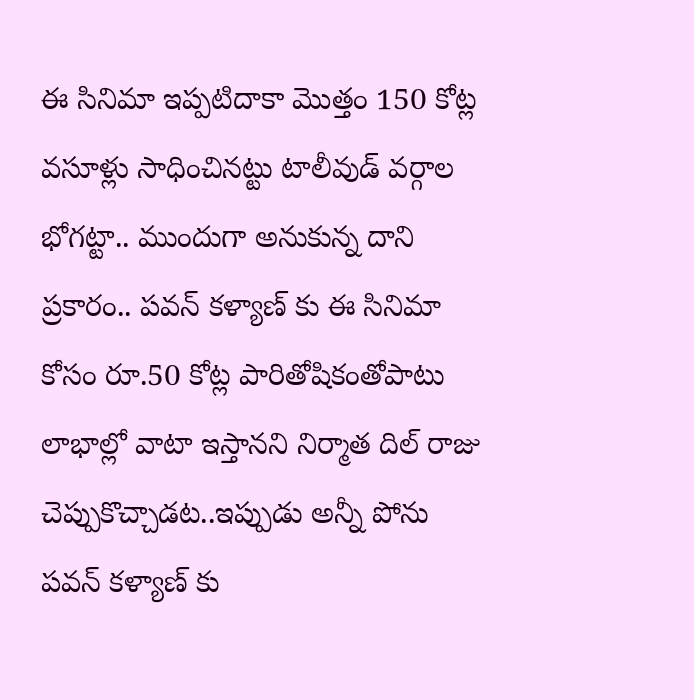ఈ సినిమా ఇప్పటిదాకా మొత్తం 150 కోట్ల వసూళ్లు సాధించినట్టు టాలీవుడ్ వర్గాల భోగట్టా.. ముందుగా అనుకున్న దాని ప్రకారం.. పవన్ కళ్యాణ్ కు ఈ సినిమా కోసం రూ.50 కోట్ల పారితోషికంతోపాటు లాభాల్లో వాటా ఇస్తానని నిర్మాత దిల్ రాజు చెప్పుకొచ్చాడట..ఇప్పుడు అన్నీ పోను పవన్ కళ్యాణ్ కు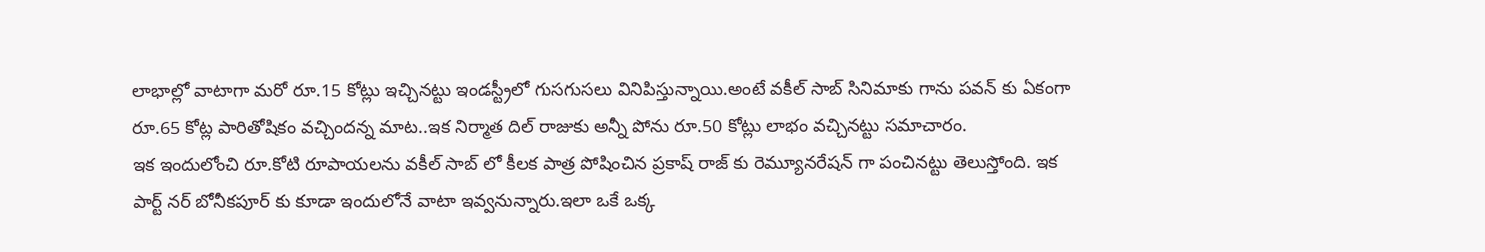లాభాల్లో వాటాగా మరో రూ.15 కోట్లు ఇచ్చినట్టు ఇండస్ట్రీలో గుసగుసలు వినిపిస్తున్నాయి.అంటే వకీల్ సాబ్ సినిమాకు గాను పవన్ కు ఏకంగా రూ.65 కోట్ల పారితోషికం వచ్చిందన్న మాట..ఇక నిర్మాత దిల్ రాజుకు అన్నీ పోను రూ.50 కోట్లు లాభం వచ్చినట్టు సమాచారం.
ఇక ఇందులోంచి రూ.కోటి రూపాయలను వకీల్ సాబ్ లో కీలక పాత్ర పోషించిన ప్రకాష్ రాజ్ కు రెమ్యూనరేషన్ గా పంచినట్టు తెలుస్తోంది. ఇక పార్ట్ నర్ బోనీకపూర్ కు కూడా ఇందులోనే వాటా ఇవ్వనున్నారు.ఇలా ఒకే ఒక్క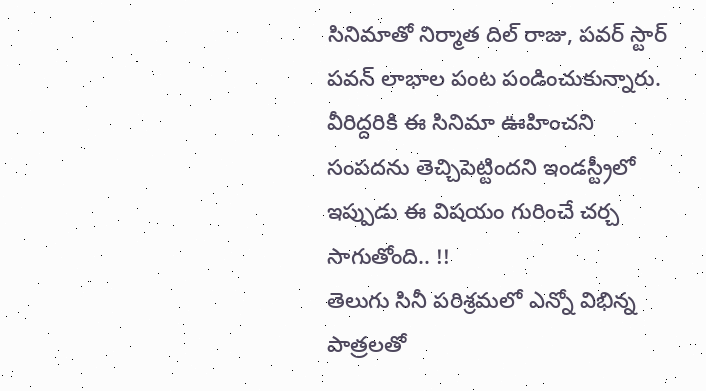సినిమాతో నిర్మాత దిల్ రాజు, పవర్ స్టార్ పవన్ లాభాల పంట పండించుకున్నారు. వీరిద్దరికి ఈ సినిమా ఊహించని సంపదను తెచ్చిపెట్టిందని ఇండస్ట్రీలో ఇప్పుడు ఈ విషయం గురించే చర్చ సాగుతోంది.. !!
తెలుగు సినీ పరిశ్రమలో ఎన్నో విభిన్న పాత్రలతో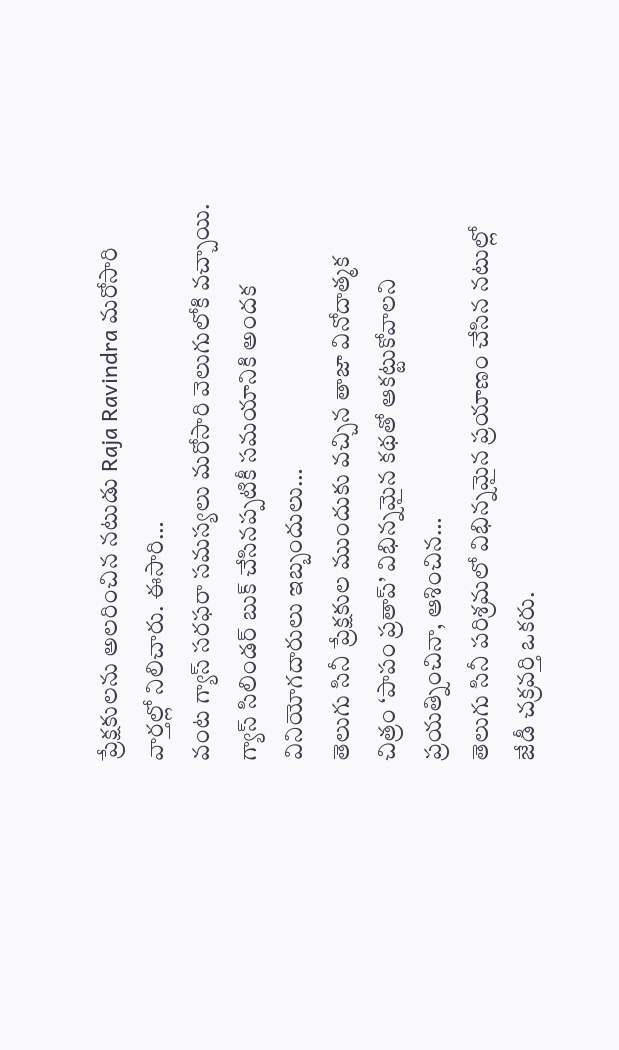ప్రేక్షకులను అలరించిన నటుడు Raja Ravindra మరోసారి వార్తల్లో నిలిచారు. ఈసారి…
వంట గ్యాస్ సరఫరా సమస్యలు మరోసారి వెలుగులోకి వచ్చాయి. గ్యాస్ సిలిండర్ బుక్ చేసినప్పటికీ సమయానికి అందక వినియోగదారులు ఇబ్బందులు…
తెలుగు సినీ ప్రేక్షకుల ముందుకు వచ్చిన తాజా వినోదాత్మక చిత్రం ‘పాపం ప్రతాప్’ విభిన్నమైన కథతో ఆకట్టుకోవాలని ప్రయత్నించినా, ఆశించిన…
తెలుగు సినీ పరిశ్రమలో విభిన్నమైన ప్రయాణం చేసిన నటుల్లో జేడీ చక్రవర్తి ఒకరు.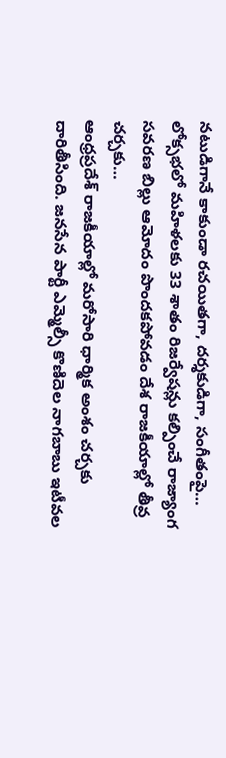నటుడిగానే కాకుండా రచయితగా, దర్శకుడిగా, సంగీతంపై…
లోక్సభలో మహిళలకు 33 శాతం రిజర్వేషన్లు కల్పించే రాజ్యాంగ సవరణ బిల్లు ఆమోదం పొందకపోవడం దేశ రాజకీయాల్లో తీవ్ర చర్చకు…
ఆంధ్రప్రదేశ్ రాజకీయాల్లో మరోసారి ధార్మిక అంశం చర్చకు దారితీసింది. జనసేన పార్టీ ఎమ్మెల్సీ కొణిదెల నాగబాబు ఇటీవల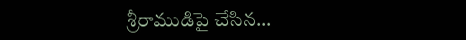శ్రీరాముడిపై చేసిన…